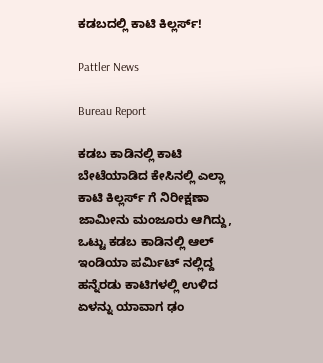ಕಡಬದಲ್ಲಿ ಕಾಟಿ ಕಿಲ್ಲರ್ಸ್!

Pattler News

Bureau Report

ಕಡಬ ಕಾಡಿನಲ್ಲಿ ಕಾಟಿ ಬೇಟೆಯಾಡಿದ ಕೇಸಿನಲ್ಲಿ ಎಲ್ಲಾ ಕಾಟಿ ಕಿಲ್ಲರ್ಸ್ ಗೆ ನಿರೀಕ್ಷಣಾ ಜಾಮೀನು ಮಂಜೂರು ಆಗಿದ್ದು, ಒಟ್ಟು ಕಡಬ ಕಾಡಿನಲ್ಲಿ ಆಲ್ ಇಂಡಿಯಾ ಪರ್ಮಿಟ್ ನಲ್ಲಿದ್ದ ಹನ್ನೆರಡು ಕಾಟಿಗಳಲ್ಲಿ ಉಳಿದ ಏಳನ್ನು ಯಾವಾಗ ಢಂ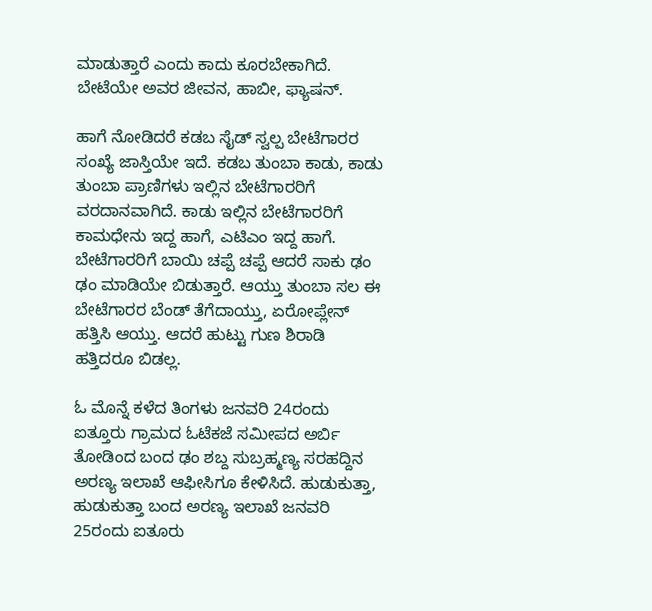ಮಾಡುತ್ತಾರೆ ಎಂದು ಕಾದು ಕೂರಬೇಕಾಗಿದೆ. ಬೇಟೆಯೇ ಅವರ ಜೀವನ, ಹಾಬೀ, ಫ್ಯಾಷನ್.

ಹಾಗೆ ನೋಡಿದರೆ ಕಡಬ ಸೈಡ್ ಸ್ವಲ್ಪ ಬೇಟೆಗಾರರ ಸಂಖ್ಯೆ ಜಾಸ್ತಿಯೇ ಇದೆ. ಕಡಬ ತುಂಬಾ ಕಾಡು, ಕಾಡು ತುಂಬಾ ಪ್ರಾಣಿಗಳು ಇಲ್ಲಿನ ಬೇಟೆಗಾರರಿಗೆ ವರದಾನವಾಗಿದೆ. ಕಾಡು ಇಲ್ಲಿನ ಬೇಟೆಗಾರರಿಗೆ ಕಾಮಧೇನು ಇದ್ದ ಹಾಗೆ, ಎಟಿಎಂ ಇದ್ದ ಹಾಗೆ. ಬೇಟೆಗಾರರಿಗೆ ಬಾಯಿ ಚಪ್ಪೆ ಚಪ್ಪೆ ಆದರೆ ಸಾಕು ಢಂ ಢಂ ಮಾಡಿಯೇ ಬಿಡುತ್ತಾರೆ. ಆಯ್ತು ತುಂಬಾ ಸಲ ಈ ಬೇಟೆಗಾರರ ಬೆಂಡ್ ತೆಗೆದಾಯ್ತು, ಏರೋಪ್ಲೇನ್ ಹತ್ತಿಸಿ ಆಯ್ತು. ಆದರೆ ಹುಟ್ಟು ಗುಣ ಶಿರಾಡಿ ಹತ್ತಿದರೂ ಬಿಡಲ್ಲ.

ಓ ಮೊನ್ನೆ ಕಳೆದ ತಿಂಗಳು ಜನವರಿ 24ರಂದು ಐತ್ತೂರು ಗ್ರಾಮದ ಓಟೆಕಜೆ ಸಮೀಪದ ಅರ್ಬಿ ತೋಡಿಂದ ಬಂದ ಢಂ ಶಬ್ದ ಸುಬ್ರಹ್ಮಣ್ಯ ಸರಹದ್ದಿನ ಅರಣ್ಯ ಇಲಾಖೆ ಆಫೀಸಿಗೂ ಕೇಳಿಸಿದೆ. ಹುಡುಕುತ್ತಾ, ಹುಡುಕುತ್ತಾ ಬಂದ ಅರಣ್ಯ ಇಲಾಖೆ ಜನವರಿ 25ರಂದು ಐತೂರು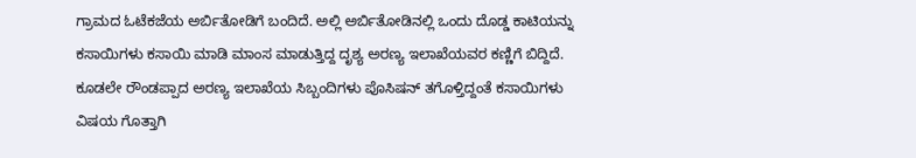ಗ್ರಾಮದ ಓಟೆಕಜೆಯ ಅರ್ಬಿತೋಡಿಗೆ ಬಂದಿದೆ. ಅಲ್ಲಿ ಅರ್ಬಿತೋಡಿನಲ್ಲಿ ಒಂದು ದೊಡ್ಡ ಕಾಟಿಯನ್ನು ಕಸಾಯಿಗಳು ಕಸಾಯಿ ಮಾಡಿ ಮಾಂಸ ಮಾಡುತ್ತಿದ್ದ ದೃಶ್ಯ ಅರಣ್ಯ ಇಲಾಖೆಯವರ ಕಣ್ಣಿಗೆ ಬಿದ್ದಿದೆ. ಕೂಡಲೇ ರೌಂಡಪ್ಪಾದ ಅರಣ್ಯ ಇಲಾಖೆಯ ಸಿಬ್ಬಂದಿಗಳು ಪೊಸಿಷನ್ ತಗೊಳ್ತಿದ್ದಂತೆ ಕಸಾಯಿಗಳು ವಿಷಯ ಗೊತ್ತಾಗಿ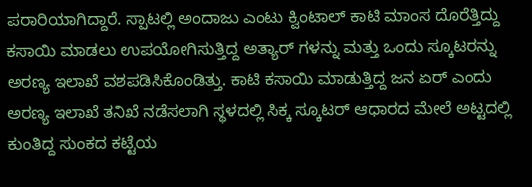ಪರಾರಿಯಾಗಿದ್ದಾರೆ. ಸ್ಪಾಟಲ್ಲಿ ಅಂದಾಜು ಎಂಟು ಕ್ವಿಂಟಾಲ್ ಕಾಟಿ ಮಾಂಸ ದೊರೆತ್ತಿದ್ದು ಕಸಾಯಿ ಮಾಡಲು ಉಪಯೋಗಿಸುತ್ತಿದ್ದ ಅತ್ಯಾರ್ ಗಳನ್ನು ಮತ್ತು ಒಂದು ಸ್ಕೂಟರನ್ನು ಅರಣ್ಯ ಇಲಾಖೆ ವಶಪಡಿಸಿಕೊಂಡಿತ್ತು. ಕಾಟಿ ಕಸಾಯಿ ಮಾಡುತ್ತಿದ್ದ ಜನ ಏರ್ ಎಂದು ಅರಣ್ಯ ಇಲಾಖೆ ತನಿಖೆ ನಡೆಸಲಾಗಿ ಸ್ಥಳದಲ್ಲಿ ಸಿಕ್ಕ ಸ್ಕೂಟರ್ ಆಧಾರದ ಮೇಲೆ ಅಟ್ಟದಲ್ಲಿ ಕುಂತಿದ್ದ ಸುಂಕದ ಕಟ್ಟೆಯ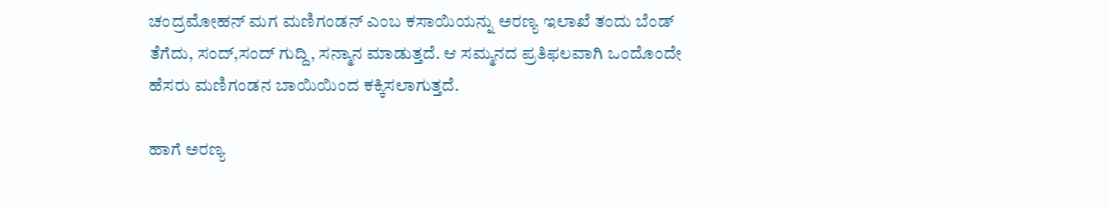ಚಂದ್ರಮೋಹನ್ ಮಗ ಮಣಿಗಂಡನ್ ಎಂಬ ಕಸಾಯಿಯನ್ನು ಅರಣ್ಯ ಇಲಾಖೆ ತಂದು ಬೆಂಡ್ ತೆಗೆದು, ಸಂದ್,ಸಂದ್ ಗುದ್ದಿ, ಸನ್ಮಾನ ಮಾಡುತ್ತದೆ. ಆ ಸಮ್ಮನದ ಪ್ರತಿಫಲವಾಗಿ ಒಂದೊಂದೇ ಹೆಸರು ಮಣಿಗಂಡನ ಬಾಯಿಯಿಂದ ಕಕ್ಕಿಸಲಾಗುತ್ತದೆ.

ಹಾಗೆ ಅರಣ್ಯ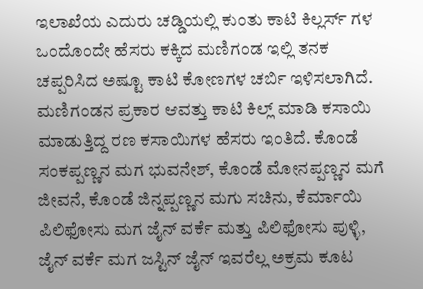ಇಲಾಖೆಯ ಎದುರು ಚಡ್ಡಿಯಲ್ಲಿ ಕುಂತು ಕಾಟಿ ಕಿಲ್ಲರ್ಸ್ ಗಳ ಒಂದೊಂದೇ ಹೆಸರು ಕಕ್ಕಿದ ಮಣಿಗಂಡ ಇಲ್ಲಿ ತನಕ ಚಪ್ಪರಿಸಿದ ಅಷ್ಟೂ ಕಾಟಿ ಕೋಣಗಳ ಚರ್ಬಿ ಇಳಿಸಲಾಗಿದೆ. ಮಣಿಗಂಡನ ಪ್ರಕಾರ ಆವತ್ತು ಕಾಟಿ ಕಿಲ್ಲ್ ಮಾಡಿ ಕಸಾಯಿ ಮಾಡುತ್ತಿದ್ದ ರಣ ಕಸಾಯಿಗಳ ಹೆಸರು ಇಂತಿದೆ. ಕೊಂಡೆ ಸಂಕಪ್ಪಣ್ಣನ ಮಗ ಭುವನೇಶ್, ಕೊಂಡೆ ಮೋನಪ್ಪಣ್ಣನ ಮಗೆ ಜೀವನೆ, ಕೊಂಡೆ ಜಿನ್ನಪ್ಪಣ್ಣನ ಮಗು ಸಚಿನು, ಕೆರ್ಮಾಯಿ ಪಿಲಿಫೋಸು ಮಗ ಜೈನ್ ವರ್ಕೆ ಮತ್ತು ಪಿಲಿಫೋಸು ಪುಳ್ಳಿ, ಜೈನ್ ವರ್ಕೆ ಮಗ ಜಸ್ಟಿನ್ ಜೈನ್ ಇವರೆಲ್ಲ ಅಕ್ರಮ ಕೂಟ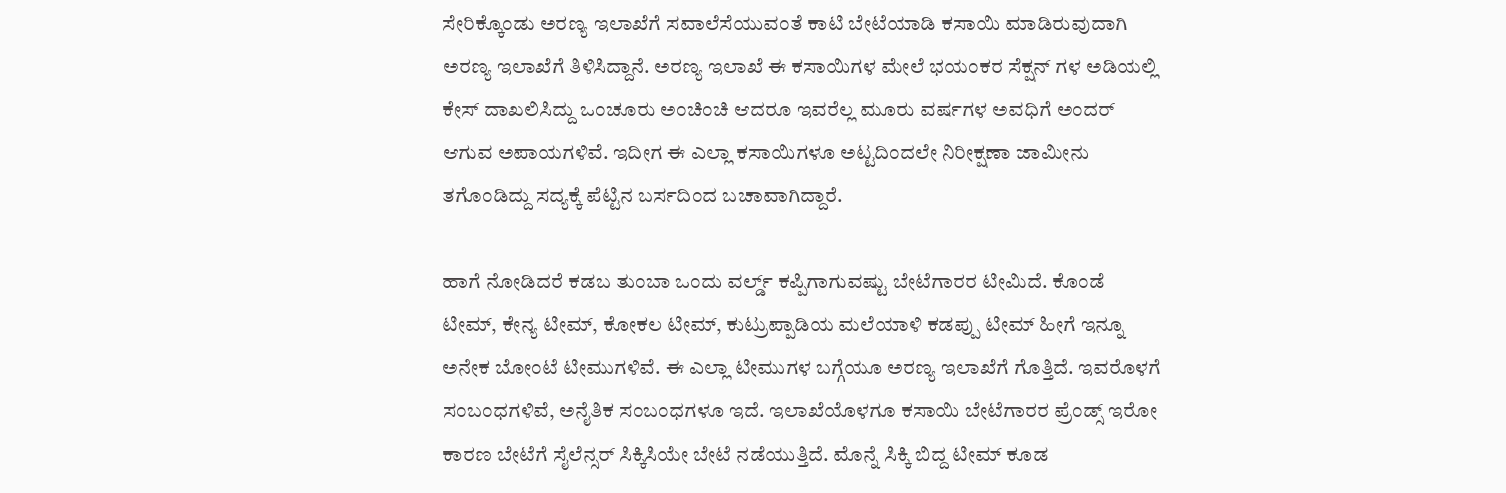ಸೇರಿಕ್ಕೊಂಡು ಅರಣ್ಯ ಇಲಾಖೆಗೆ ಸವಾಲೆಸೆಯುವಂತೆ ಕಾಟಿ ಬೇಟೆಯಾಡಿ ಕಸಾಯಿ ಮಾಡಿರುವುದಾಗಿ ಅರಣ್ಯ ಇಲಾಖೆಗೆ ತಿಳಿಸಿದ್ದಾನೆ. ಅರಣ್ಯ ಇಲಾಖೆ ಈ ಕಸಾಯಿಗಳ ಮೇಲೆ ಭಯಂಕರ ಸೆಕ್ಷನ್ ಗಳ ಅಡಿಯಲ್ಲಿ ಕೇಸ್ ದಾಖಲಿಸಿದ್ದು ಒಂಚೂರು ಅಂಚಿಂಚಿ ಆದರೂ ಇವರೆಲ್ಲ ಮೂರು ವರ್ಷಗಳ ಅವಧಿಗೆ ಅಂದರ್ ಆಗುವ ಅಪಾಯಗಳಿವೆ. ಇದೀಗ ಈ ಎಲ್ಲಾ ಕಸಾಯಿಗಳೂ ಅಟ್ಟದಿಂದಲೇ ನಿರೀಕ್ಷಣಾ ಜಾಮೀನು ತಗೊಂಡಿದ್ದು ಸದ್ಯಕ್ಕೆ ಪೆಟ್ಟಿನ ಬರ್ಸದಿಂದ ಬಚಾವಾಗಿದ್ದಾರೆ.

ಹಾಗೆ ನೋಡಿದರೆ ಕಡಬ ತುಂಬಾ ಒಂದು ವರ್ಲ್ಡ್ ಕಪ್ಪಿಗಾಗುವಷ್ಟು ಬೇಟೆಗಾರರ ಟೀಮಿದೆ. ಕೊಂಡೆ ಟೀಮ್, ಕೇನ್ಯ ಟೀಮ್, ಕೋಕಲ ಟೀಮ್, ಕುಟ್ರುಪ್ಪಾಡಿಯ ಮಲೆಯಾಳಿ ಕಡಪ್ಪು ಟೀಮ್ ಹೀಗೆ ಇನ್ನೂ ಅನೇಕ ಬೋಂಟೆ ಟೀಮುಗಳಿವೆ. ಈ ಎಲ್ಲಾ ಟೀಮುಗಳ ಬಗ್ಗೆಯೂ ಅರಣ್ಯ ಇಲಾಖೆಗೆ ಗೊತ್ತಿದೆ. ಇವರೊಳಗೆ ಸಂಬಂಧಗಳಿವೆ, ಅನೈತಿಕ ಸಂಬಂಧಗಳೂ ಇದೆ. ಇಲಾಖೆಯೊಳಗೂ ಕಸಾಯಿ ಬೇಟೆಗಾರರ ಪ್ರೆಂಡ್ಸ್ ಇರೋ ಕಾರಣ ಬೇಟೆಗೆ ಸೈಲೆನ್ಸರ್ ಸಿಕ್ಕಿಸಿಯೇ ಬೇಟೆ ನಡೆಯುತ್ತಿದೆ. ಮೊನ್ನೆ ಸಿಕ್ಕಿ ಬಿದ್ದ ಟೀಮ್ ಕೂಡ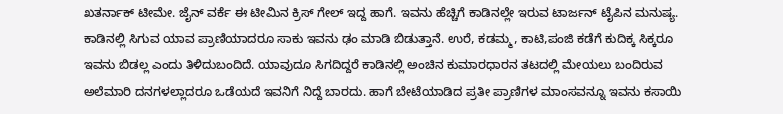ಖತರ್ನಾಕ್ ಟೀಮೇ. ಜೈನ್ ವರ್ಕೆ ಈ ಟೀಮಿನ ಕ್ರಿಸ್ ಗೇಲ್ ಇದ್ದ ಹಾಗೆ. ಇವನು ಹೆಚ್ಚಿಗೆ ಕಾಡಿನಲ್ಲೇ ಇರುವ ಟಾರ್ಜನ್ ಟೈಪಿನ ಮನುಷ್ಯ. ಕಾಡಿನಲ್ಲಿ ಸಿಗುವ ಯಾವ ಪ್ರಾಣಿಯಾದರೂ ಸಾಕು ಇವನು ಢಂ ಮಾಡಿ ಬಿಡುತ್ತಾನೆ. ಉರೆ, ಕಡಮ್ಮ, ಕಾಟಿ,ಪಂಜಿ ಕಡೆಗೆ ಕುದಿಕ್ಕ ಸಿಕ್ಕರೂ ಇವನು ಬಿಡಲ್ಲ ಎಂದು ತಿಳಿದುಬಂದಿದೆ. ಯಾವುದೂ ಸಿಗದಿದ್ದರೆ ಕಾಡಿನಲ್ಲಿ ಅಂಚಿನ ಕುಮಾರಧಾರನ ತಟದಲ್ಲಿ ಮೇಯಲು ಬಂದಿರುವ ಅಲೆಮಾರಿ ದನಗಳಲ್ಲಾದರೂ ಒಡೆಯದೆ ಇವನಿಗೆ ನಿದ್ದೆ ಬಾರದು. ಹಾಗೆ ಬೇಟೆಯಾಡಿದ ಪ್ರತೀ ಪ್ರಾಣಿಗಳ ಮಾಂಸವನ್ನೂ ಇವನು ಕಸಾಯಿ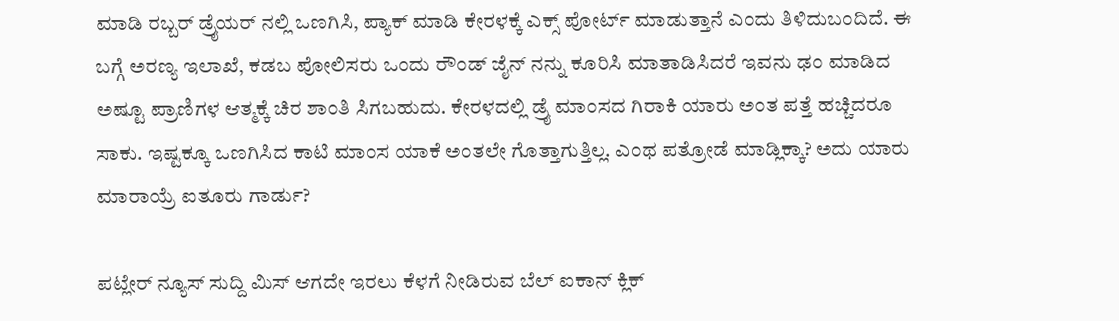ಮಾಡಿ ರಬ್ಬರ್ ಡ್ರೈಯರ್ ನಲ್ಲಿ ಒಣಗಿಸಿ, ಪ್ಯಾಕ್ ಮಾಡಿ ಕೇರಳಕ್ಕೆ ಎಕ್ಸ್ ಪೋರ್ಟ್ ಮಾಡುತ್ತಾನೆ ಎಂದು ತಿಳಿದುಬಂದಿದೆ. ಈ ಬಗ್ಗೆ ಅರಣ್ಯ ಇಲಾಖೆ, ಕಡಬ ಪೋಲಿಸರು ಒಂದು ರೌಂಡ್ ಜೈನ್ ನನ್ನು ಕೂರಿಸಿ ಮಾತಾಡಿಸಿದರೆ ಇವನು ಢಂ ಮಾಡಿದ ಅಷ್ಟೂ ಪ್ರಾಣಿಗಳ ಆತ್ಮಕ್ಕೆ ಚಿರ ಶಾಂತಿ ಸಿಗಬಹುದು. ಕೇರಳದಲ್ಲಿ ಡ್ರೈ ಮಾಂಸದ ಗಿರಾಕಿ ಯಾರು ಅಂತ ಪತ್ತೆ ಹಚ್ಚಿದರೂ ಸಾಕು. ಇಷ್ಟಕ್ಕೂ ಒಣಗಿಸಿದ ಕಾಟಿ ಮಾಂಸ ಯಾಕೆ ಅಂತಲೇ ಗೊತ್ತಾಗುತ್ತಿಲ್ಲ. ಎಂಥ ಪತ್ರೋಡೆ ಮಾಡ್ಲಿಕ್ಕಾ? ಅದು ಯಾರು ಮಾರಾಯ್ರೆ ಐತೂರು ಗಾರ್ಡು?

ಪಟ್ಲೇರ್ ನ್ಯೂಸ್ ಸುದ್ದಿ ಮಿಸ್ ಆಗದೇ ಇರಲು ಕೆಳಗೆ ನೀಡಿರುವ ಬೆಲ್ ಐಕಾನ್ ಕ್ಲಿಕ್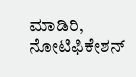ಮಾಡಿರಿ, ನೋಟಿಫಿಕೇಶನ್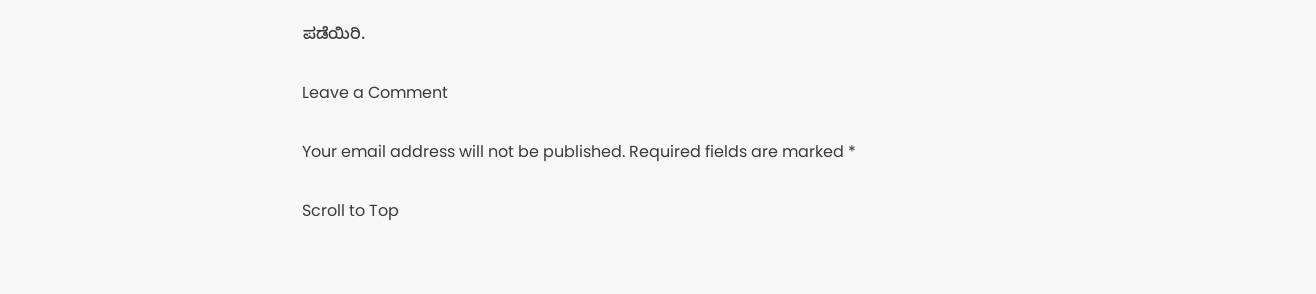ಪಡೆಯಿರಿ.

Leave a Comment

Your email address will not be published. Required fields are marked *

Scroll to Top